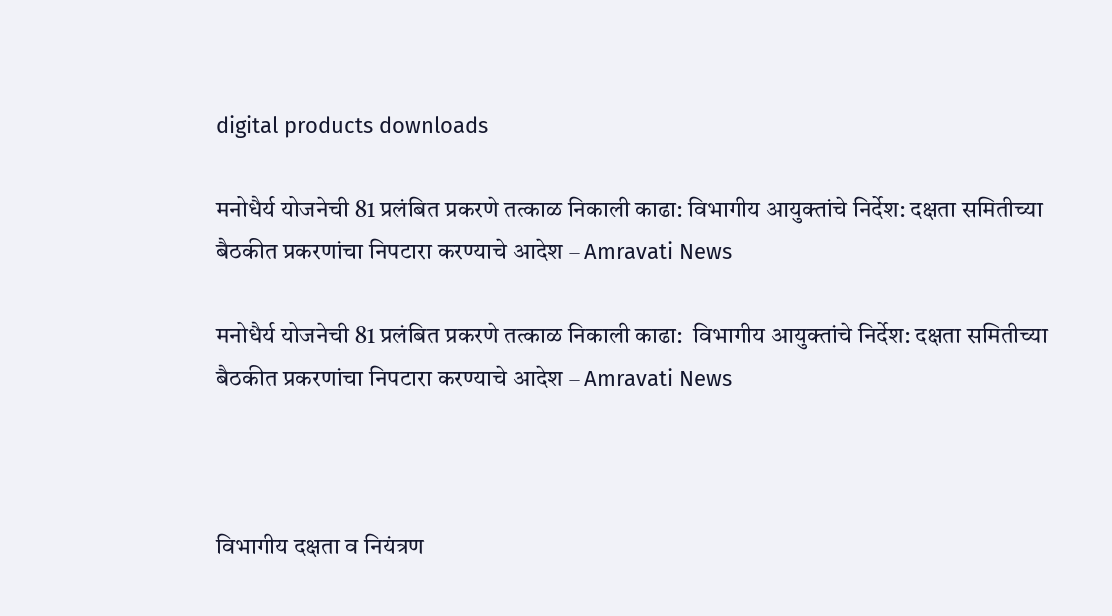digital products downloads

मनोधैर्य योजनेची 81 प्रलंबित प्रकरणे तत्काळ निकाली काढा: विभागीय आयुक्तांचे निर्देश: दक्षता समितीच्या बैठकीत प्रकरणांचा निपटारा करण्याचे आदेश – Amravati News

मनोधैर्य योजनेची 81 प्रलंबित प्रकरणे तत्काळ निकाली काढा:  विभागीय आयुक्तांचे निर्देश: दक्षता समितीच्या बैठकीत प्रकरणांचा निपटारा करण्याचे आदेश – Amravati News



विभागीय दक्षता व नियंत्रण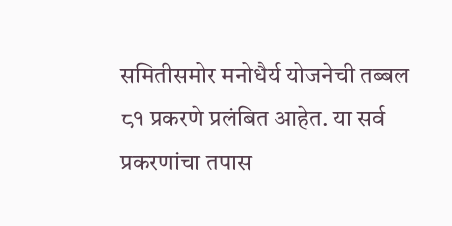समितीसमोर मनोधैर्य योजनेची तब्बल ८१ प्रकरणे प्रलंबित आहेत. या सर्व प्रकरणांचा तपास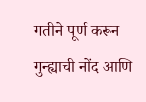गतीने पूर्ण करून गुन्ह्याची नोंद आणि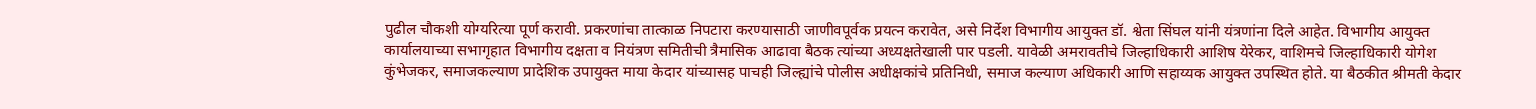पुढील चौकशी योग्यरित्या पूर्ण करावी. प्रकरणांचा तात्काळ निपटारा करण्यासाठी जाणीवपूर्वक प्रयत्न करावेत, असे निर्देश विभागीय आयुक्त डॉ. श्वेता सिंघल यांनी यंत्रणांना दिले आहेत. विभागीय आयुक्त कार्यालयाच्या सभागृहात विभागीय दक्षता व नियंत्रण समितीची त्रैमासिक आढावा बैठक त्यांच्या अध्यक्षतेखाली पार पडली. यावेळी अमरावतीचे जिल्हाधिकारी आशिष येरेकर, वाशिमचे जिल्हाधिकारी योगेश कुंभेजकर, समाजकल्याण प्रादेशिक उपायुक्त माया केदार यांच्यासह पाचही जिल्ह्यांचे पोलीस अधीक्षकांचे प्रतिनिधी, समाज कल्याण अधिकारी आणि सहाय्यक आयुक्त उपस्थित होते. या बैठकीत श्रीमती केदार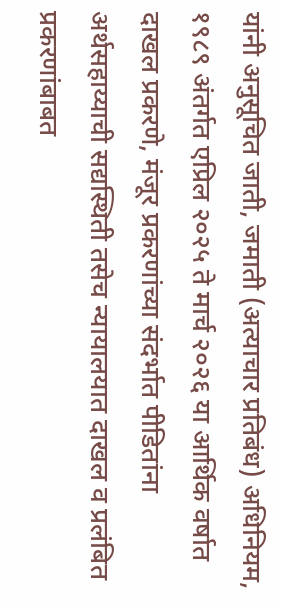यांनी अनुसूचित जाती, जमाती (अत्याचार प्रतिबंध) अधिनियम, १९८९ अंतर्गत एप्रिल २०२५ ते मार्च २०२६ या आर्थिक वर्षात दाखल प्रकरणे, मंजूर प्रकरणांच्या संदर्भात पीडितांना अर्थसहाय्याची सद्यस्थिती तसेच न्यायालयात दाखल व प्रलंबित प्रकरणांबाबत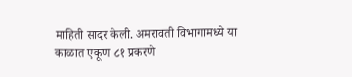माहिती सादर केली. अमरावती विभागामध्ये या काळात एकूण ८१ प्रकरणे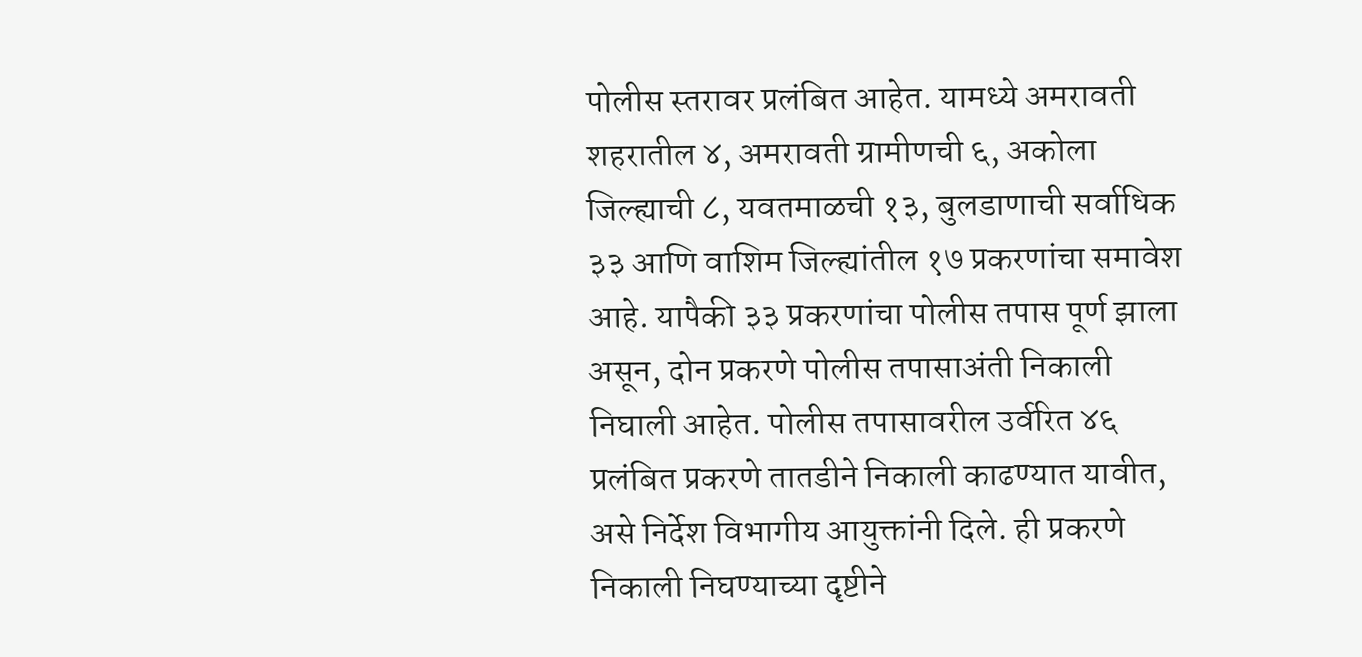पोलीस स्तरावर प्रलंबित आहेत. यामध्ये अमरावती शहरातील ४, अमरावती ग्रामीणची ६, अकोला जिल्ह्याची ८, यवतमाळची १३, बुलडाणाची सर्वाधिक ३३ आणि वाशिम जिल्ह्यांतील १७ प्रकरणांचा समावेश आहे. यापैकी ३३ प्रकरणांचा पोलीस तपास पूर्ण झाला असून, दोन प्रकरणे पोलीस तपासाअंती निकाली निघाली आहेत. पोलीस तपासावरील उर्वरित ४६ प्रलंबित प्रकरणे तातडीने निकाली काढण्यात यावीत, असे निर्देश विभागीय आयुक्तांनी दिले. ही प्रकरणे निकाली निघण्याच्या दृष्टीने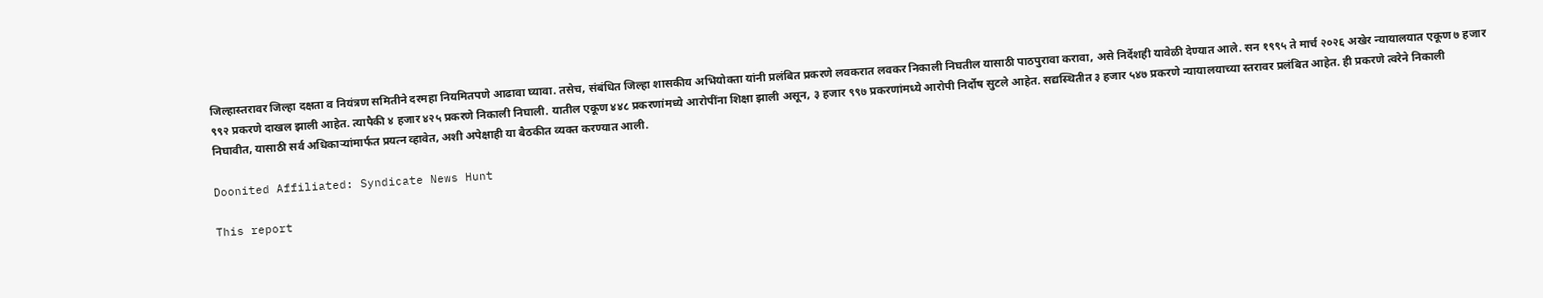जिल्हास्तरावर जिल्हा दक्षता व नियंत्रण समितीने दरमहा नियमितपणे आढावा घ्यावा. तसेच, संबंधित जिल्हा शासकीय अभियोक्ता यांनी प्रलंबित प्रकरणे लवकरात लवकर निकाली निघतील यासाठी पाठपुरावा करावा, असे निर्देशही यावेळी देण्यात आले. सन १९९५ ते मार्च २०२६ अखेर न्यायालयात एकूण ७ हजार ९९२ प्रकरणे दाखल झाली आहेत. त्यापैकी ४ हजार ४२५ प्रकरणे निकाली निघाली. यातील एकूण ४४८ प्रकरणांमध्ये आरोपींना शिक्षा झाली असून, ३ हजार ९९७ प्रकरणांमध्ये आरोपी निर्दोष सुटले आहेत. सद्यस्थितीत ३ हजार ५४७ प्रकरणे न्यायालयाच्या स्तरावर प्रलंबित आहेत. ही प्रकरणे त्वरेने निकाली निघावीत, यासाठी सर्व अधिकाऱ्यांमार्फत प्रयत्न व्हावेत, अशी अपेक्षाही या बैठकीत व्यक्त करण्यात आली.

Doonited Affiliated: Syndicate News Hunt

This report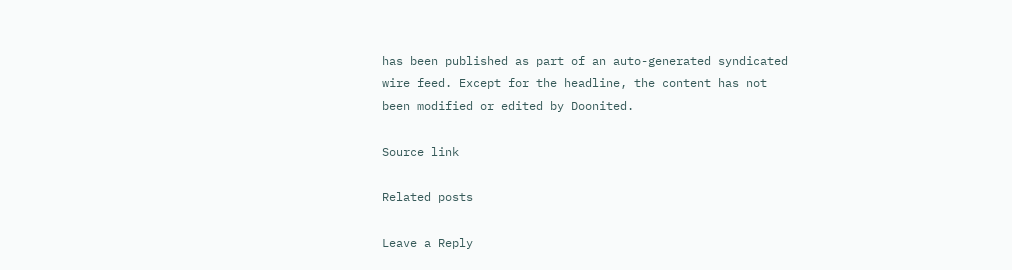has been published as part of an auto-generated syndicated wire feed. Except for the headline, the content has not been modified or edited by Doonited.

Source link

Related posts

Leave a Reply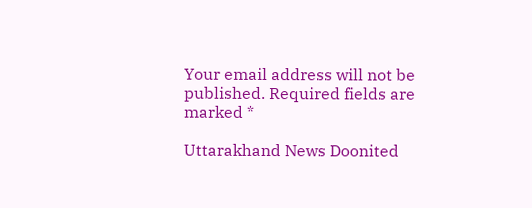Your email address will not be published. Required fields are marked *

Uttarakhand News Doonited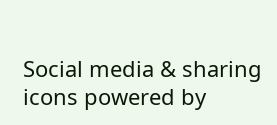Social media & sharing icons powered by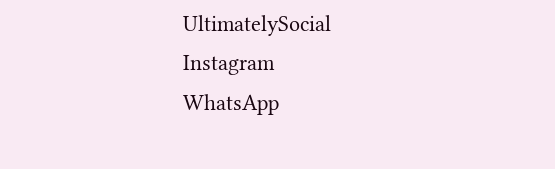UltimatelySocial
Instagram
WhatsApp